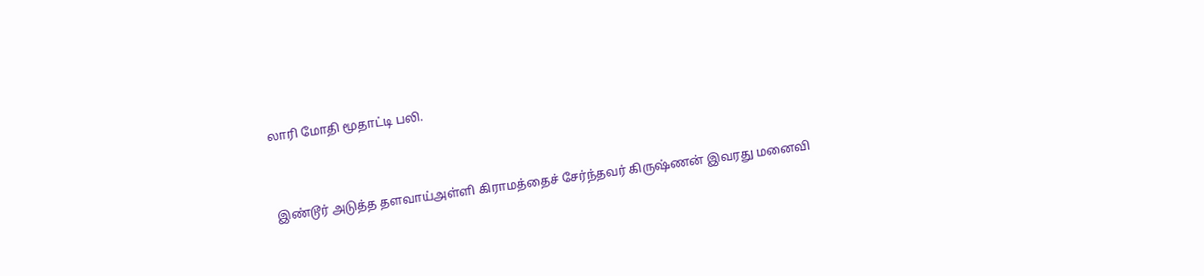லாரி மோதி மூதாட்டி பலி.


இண்டூர் அடுத்த தளவாய்அள்ளி கிராமத்தைச் சேர்ந்தவர் கிருஷ்ணன் இவரது மனைவி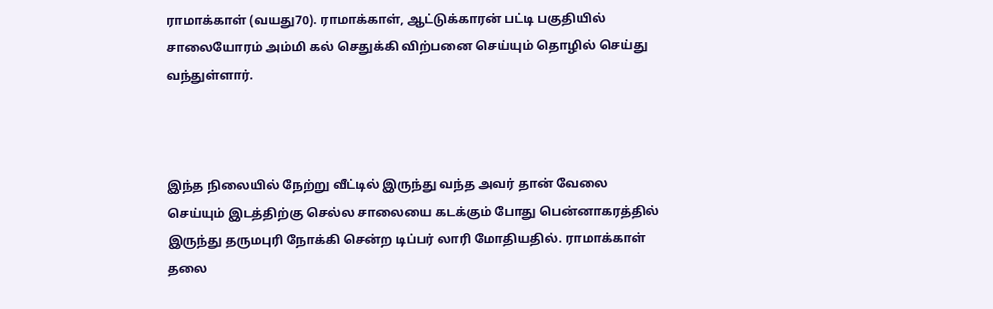ராமாக்காள் (வயது70). ராமாக்காள், ஆட்டுக்காரன் பட்டி பகுதியில் சாலையோரம் அம்மி கல் செதுக்கி விற்பனை செய்யும் தொழில் செய்து வந்துள்ளார்.



இந்த நிலையில் நேற்று வீட்டில் இருந்து வந்த அவர் தான் வேலை செய்யும் இடத்திற்கு செல்ல சாலையை கடக்கும் போது பென்னாகரத்தில் இருந்து தருமபுரி நோக்கி சென்ற டிப்பர் லாரி மோதியதில். ராமாக்காள் தலை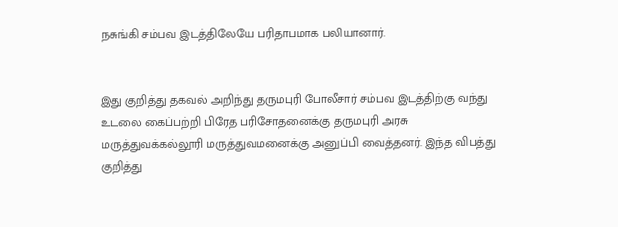நசுங்கி சம்பவ இடத்திலேயே பரிதாபமாக பலியானார்.


இது குறித்து தகவல் அறிந்து தருமபுரி போலீசார் சம்பவ இடத்திற்கு வந்து உடலை கைப்பற்றி பிரேத பரிசோதனைக்கு தருமபுரி அரசு மருத்துவக்கல்லூரி மருத்துவமனைக்கு அனுப்பி வைத்தனர். இந்த விபத்து குறித்து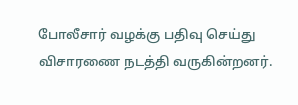போலீசார் வழக்கு பதிவு செய்து விசாரணை நடத்தி வருகின்றனர்.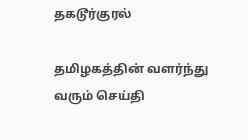தகடூர்குரல்

தமிழகத்தின் வளர்ந்து வரும் செய்தி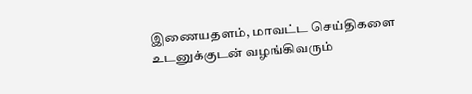இணையதளம், மாவட்ட செய்திகளை உடனுக்குடன் வழங்கிவரும்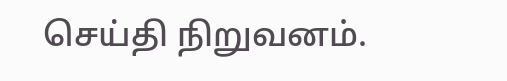செய்தி நிறுவனம்.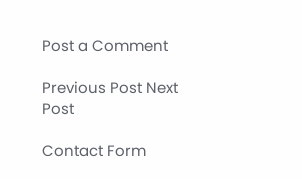Post a Comment

Previous Post Next Post

Contact Form